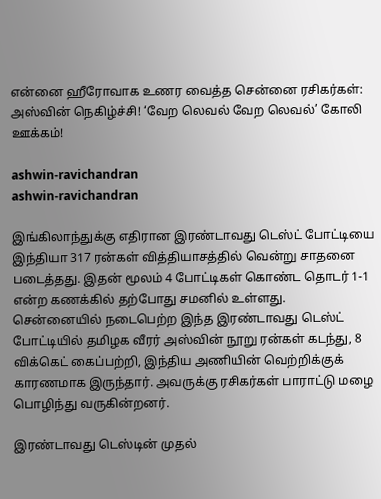என்னை ஹீரோவாக உணர வைத்த சென்னை ரசிகர்கள்: அஸ்வின் நெகிழ்ச்சி! ‘வேற லெவல் வேற லெவல்’ கோலி ஊக்கம்!

ashwin-ravichandran
ashwin-ravichandran

இங்கிலாந்துக்கு எதிரான இரண்டாவது டெஸ்ட் போட்டியை இந்தியா 317 ரன்கள் வித்தியாசத்தில் வென்று சாதனை படைத்தது. இதன் மூலம் 4 போட்டிகள் கொண்ட தொடர் 1-1 என்ற கணக்கில் தற்போது சமனில் உள்ளது. சென்னையில் நடைபெற்ற இந்த இரண்டாவது டெஸ்ட் போட்டியில் தமிழக வீரர் அஸ்வின் நூறு ரன்கள் கடந்து, 8 விக்கெட் கைப்பற்றி, இந்திய அணியின் வெற்றிக்குக் காரணமாக இருந்தார். அவருக்கு ரசிகர்கள் பாராட்டு மழை பொழிந்து வருகின்றனர்.

இரண்டாவது டெஸ்டின் முதல்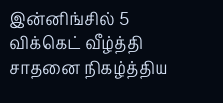இன்னிங்சில் 5 விக்கெட் வீழ்த்தி சாதனை நிகழ்த்திய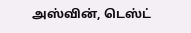அஸ்வின், டெஸ்ட்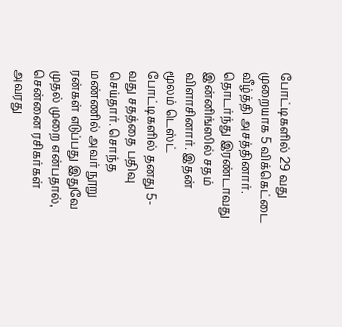போட்டிகளில் 29 வது முறையாக 5 விக்கெட்டை வீழ்த்தி அசத்தினார். தொடர்ந்து இரண்டாவது இன்னிங்ஸில் சதம் விளாசினார். இதன் மூலம் டெஸ்ட் போட்டிகளில் தனது 5-வது சதத்தை பதிவு செய்தார். சொந்த மண்ணில் அவர் நூறு ரன்கள் எடுப்பது இதுவே முதல் முறை என்பதால், சென்னை ரசிகர்கள் அவரது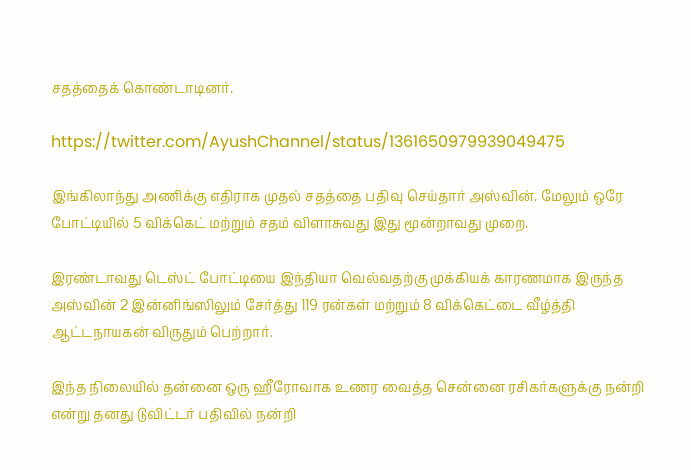சதத்தைக் கொண்டாடினர்.

https://twitter.com/AyushChannel/status/1361650979939049475

இங்கிலாந்து அணிக்கு எதிராக முதல் சதத்தை பதிவு செய்தார் அஸ்வின். மேலும் ஒரே போட்டியில் 5 விக்கெட் மற்றும் சதம் விளாசுவது இது மூன்றாவது முறை.

இரண்டாவது டெஸ்ட் போட்டியை இந்தியா வெல்வதற்கு முக்கியக் காரணமாக இருந்த அஸ்வின் 2 இன்னிங்ஸிலும் சேர்த்து 119 ரன்கள் மற்றும் 8 விக்கெட்டை வீழ்த்தி ஆட்டநாயகன் விருதும் பெற்றார்.

இந்த நிலையில் தன்னை ஒரு ஹீரோவாக உணர வைத்த சென்னை ரசிகர்களுக்கு நன்றி என்று தனது டுவிட்டர் பதிவில் நன்றி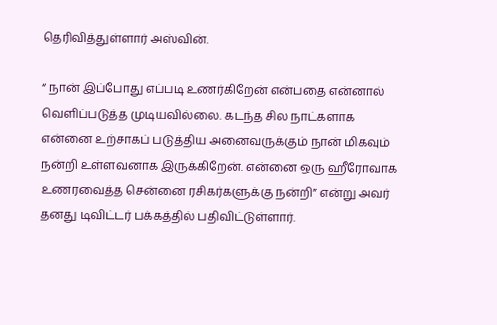தெரிவித்துள்ளார் அஸ்வின்.

“ நான் இப்போது எப்படி உணர்கிறேன் என்பதை என்னால் வெளிப்படுத்த முடியவில்லை. கடந்த சில நாட்களாக என்னை உற்சாகப் படுத்திய அனைவருக்கும் நான் மிகவும் நன்றி உள்ளவனாக இருக்கிறேன். என்னை ஒரு ஹீரோவாக உணரவைத்த சென்னை ரசிகர்களுக்கு நன்றி” என்று அவர் தனது டிவிட்டர் பக்கத்தில் பதிவிட்டுள்ளார்.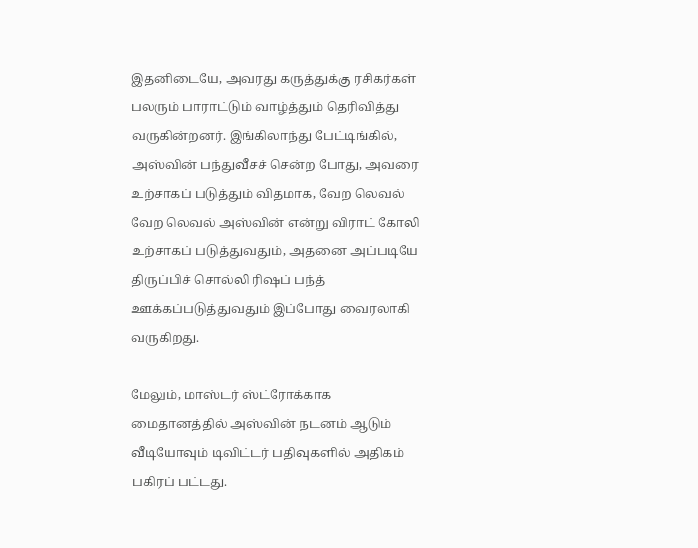இதனிடையே, அவரது கருத்துக்கு ரசிகர்கள் பலரும் பாராட்டும் வாழ்த்தும் தெரிவித்து வருகின்றனர். இங்கிலாந்து பேட்டிங்கில், அஸ்வின் பந்துவீசச் சென்ற போது, அவரை உற்சாகப் படுத்தும் விதமாக, வேற லெவல் வேற லெவல் அஸ்வின் என்று விராட் கோலி உற்சாகப் படுத்துவதும், அதனை அப்படியே திருப்பிச் சொல்லி ரிஷப் பந்த் ஊக்கப்படுத்துவதும் இப்போது வைரலாகி வருகிறது.

மேலும், மாஸ்டர் ஸ்ட்ரோக்காக மைதானத்தில் அஸ்வின் நடனம் ஆடும் வீடியோவும் டிவிட்டர் பதிவுகளில் அதிகம் பகிரப் பட்டது.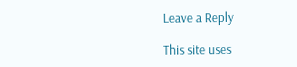Leave a Reply

This site uses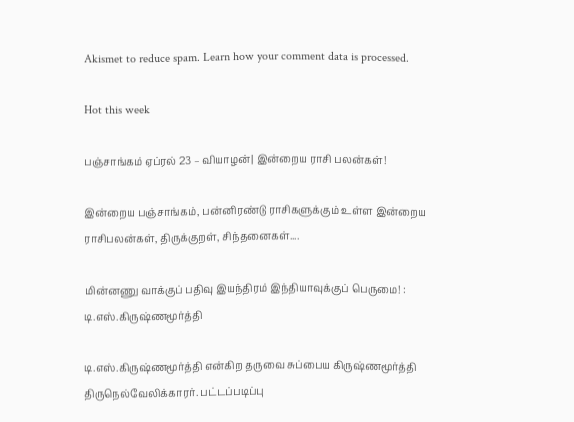Akismet to reduce spam. Learn how your comment data is processed.

Hot this week

பஞ்சாங்கம் ஏப்ரல் 23 – வியாழன்| இன்றைய ராசி பலன்கள்!

இன்றைய பஞ்சாங்கம், பன்னிரண்டு ராசிகளுக்கும் உள்ள இன்றைய ராசிபலன்கள், திருக்குறள், சிந்தனைகள்....

மின்னணு வாக்குப் பதிவு இயந்திரம் இந்தியாவுக்குப் பெருமை! : டி.எஸ்.கிருஷ்ணமூர்த்தி

டி.எஸ்.கிருஷ்ணமூர்த்தி என்கிற தருவை சுப்பைய கிருஷ்ணமூர்த்தி திருநெல்வேலிக்காரர். பட்டப்படிப்பு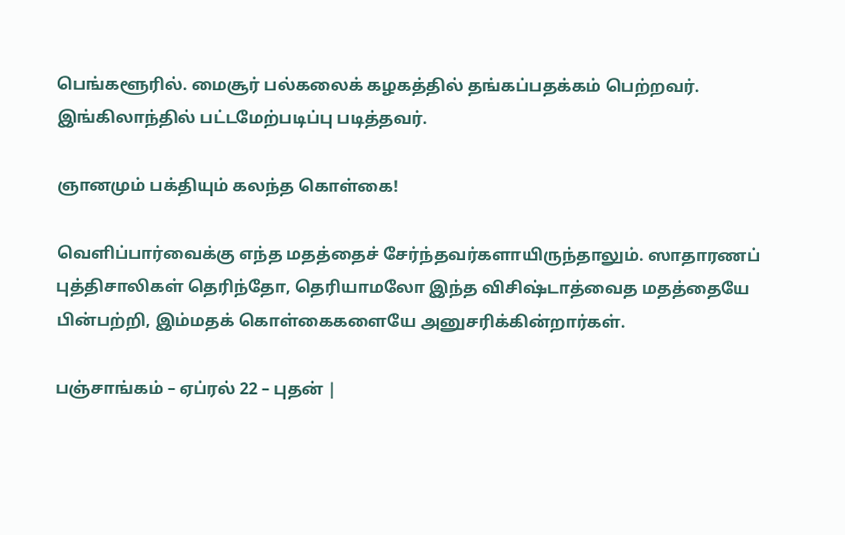பெங்களூரில். மைசூர் பல்கலைக் கழகத்தில் தங்கப்பதக்கம் பெற்றவர். இங்கிலாந்தில் பட்டமேற்படிப்பு படித்தவர்.

ஞானமும் பக்தியும் கலந்த கொள்கை!

வெளிப்பார்வைக்கு எந்த மதத்தைச் சேர்ந்தவர்களாயிருந்தாலும். ஸாதாரணப் புத்திசாலிகள் தெரிந்தோ, தெரியாமலோ இந்த விசிஷ்டாத்வைத மதத்தையே பின்பற்றி, இம்மதக் கொள்கைகளையே அனுசரிக்கின்றார்கள்.

பஞ்சாங்கம் – ஏப்ரல் 22 – புதன் |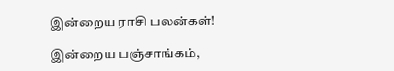இன்றைய ராசி பலன்கள்!

இன்றைய பஞ்சாங்கம்,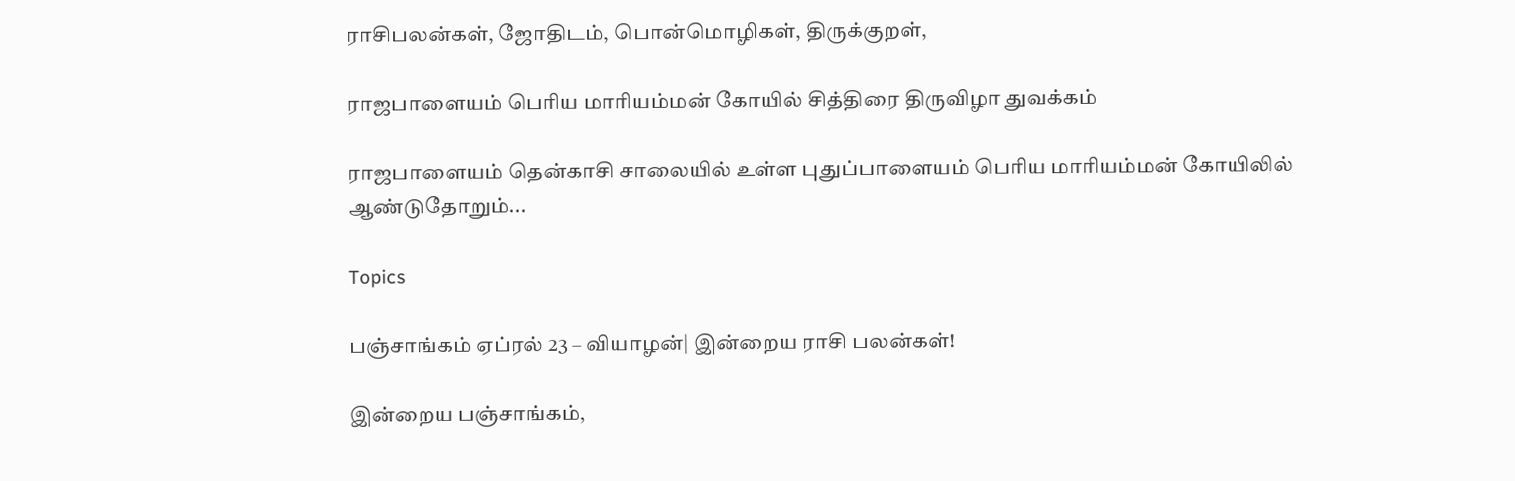ராசிபலன்கள், ஜோதிடம், பொன்மொழிகள், திருக்குறள்,

ராஜபாளையம் பெரிய மாரியம்மன் கோயில் சித்திரை திருவிழா துவக்கம்

ராஜபாளையம் தென்காசி சாலையில் உள்ள புதுப்பாளையம் பெரிய மாரியம்மன் கோயிலில் ஆண்டுதோறும்...

Topics

பஞ்சாங்கம் ஏப்ரல் 23 – வியாழன்| இன்றைய ராசி பலன்கள்!

இன்றைய பஞ்சாங்கம்,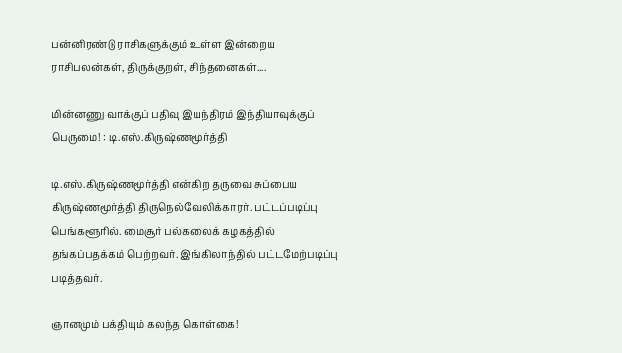பன்னிரண்டு ராசிகளுக்கும் உள்ள இன்றைய ராசிபலன்கள், திருக்குறள், சிந்தனைகள்....

மின்னணு வாக்குப் பதிவு இயந்திரம் இந்தியாவுக்குப் பெருமை! : டி.எஸ்.கிருஷ்ணமூர்த்தி

டி.எஸ்.கிருஷ்ணமூர்த்தி என்கிற தருவை சுப்பைய கிருஷ்ணமூர்த்தி திருநெல்வேலிக்காரர். பட்டப்படிப்பு பெங்களூரில். மைசூர் பல்கலைக் கழகத்தில் தங்கப்பதக்கம் பெற்றவர். இங்கிலாந்தில் பட்டமேற்படிப்பு படித்தவர்.

ஞானமும் பக்தியும் கலந்த கொள்கை!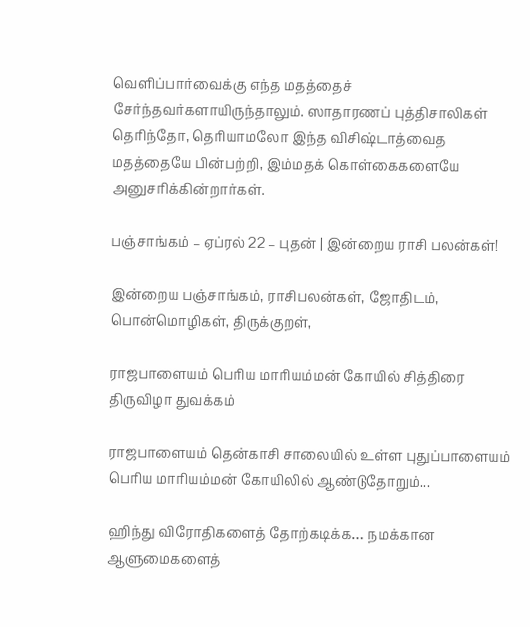வெளிப்பார்வைக்கு எந்த மதத்தைச் சேர்ந்தவர்களாயிருந்தாலும். ஸாதாரணப் புத்திசாலிகள் தெரிந்தோ, தெரியாமலோ இந்த விசிஷ்டாத்வைத மதத்தையே பின்பற்றி, இம்மதக் கொள்கைகளையே அனுசரிக்கின்றார்கள்.

பஞ்சாங்கம் – ஏப்ரல் 22 – புதன் | இன்றைய ராசி பலன்கள்!

இன்றைய பஞ்சாங்கம், ராசிபலன்கள், ஜோதிடம், பொன்மொழிகள், திருக்குறள்,

ராஜபாளையம் பெரிய மாரியம்மன் கோயில் சித்திரை திருவிழா துவக்கம்

ராஜபாளையம் தென்காசி சாலையில் உள்ள புதுப்பாளையம் பெரிய மாரியம்மன் கோயிலில் ஆண்டுதோறும்...

ஹிந்து விரோதிகளைத் தோற்கடிக்க… நமக்கான ஆளுமைகளைத்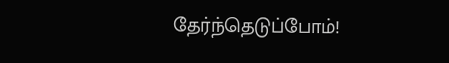தேர்ந்தெடுப்போம்!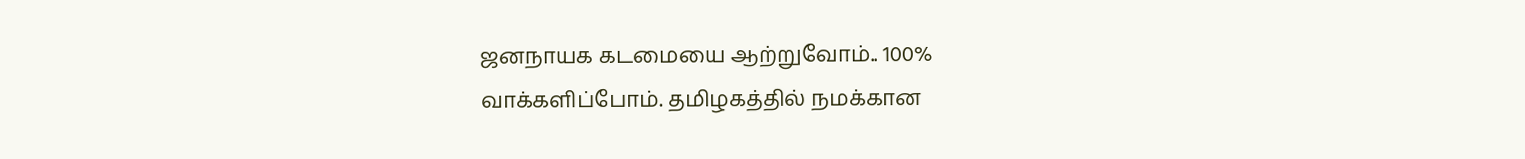ஜனநாயக கடமையை ஆற்றுவோம்.. 100% வாக்களிப்போம். தமிழகத்தில் நமக்கான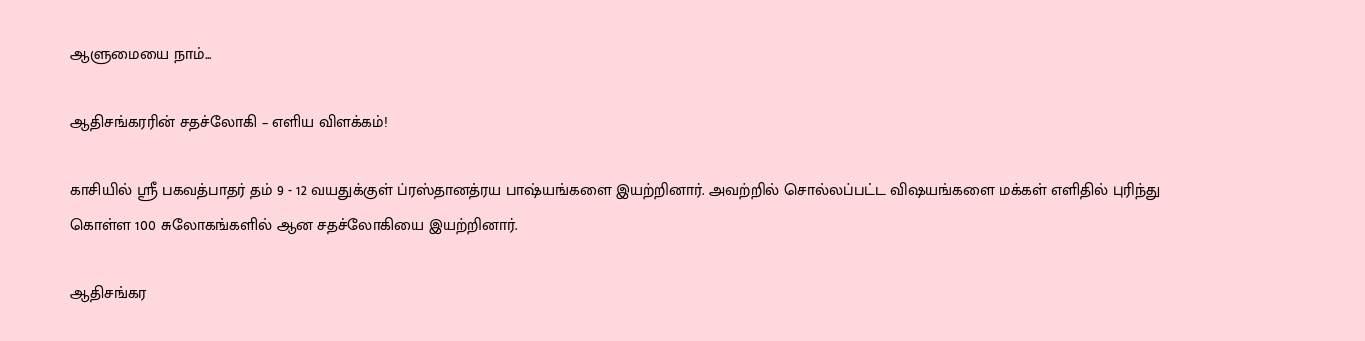ஆளுமையை நாம்...

ஆதிசங்கரரின் சதச்லோகி – எளிய விளக்கம்!

காசியில் ஸ்ரீ பகவத்பாதர் தம் 9 - 12 வயதுக்குள் ப்ரஸ்தானத்ரய பாஷ்யங்களை இயற்றினார். அவற்றில் சொல்லப்பட்ட விஷயங்களை மக்கள் எளிதில் புரிந்து கொள்ள 100 சுலோகங்களில் ஆன சதச்லோகியை இயற்றினார்.

ஆதிசங்கர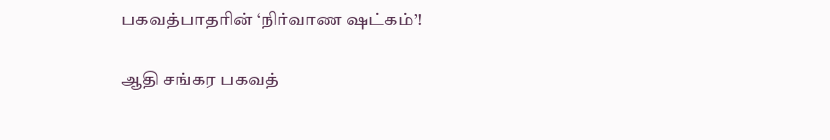பகவத்பாதரின் ‘நிர்வாண ஷட்கம்’!

ஆதி சங்கர பகவத்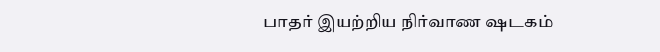பாதர் இயற்றிய நிர்வாண ஷடகம்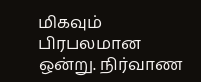மிகவும் பிரபலமான ஒன்று. நிர்வாண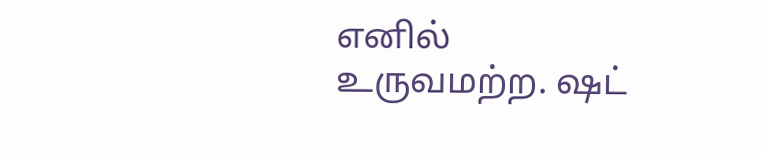எனில் உருவமற்ற. ஷட்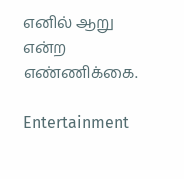எனில் ஆறு என்ற எண்ணிக்கை.

Entertainment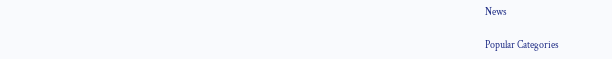News

Popular Categories